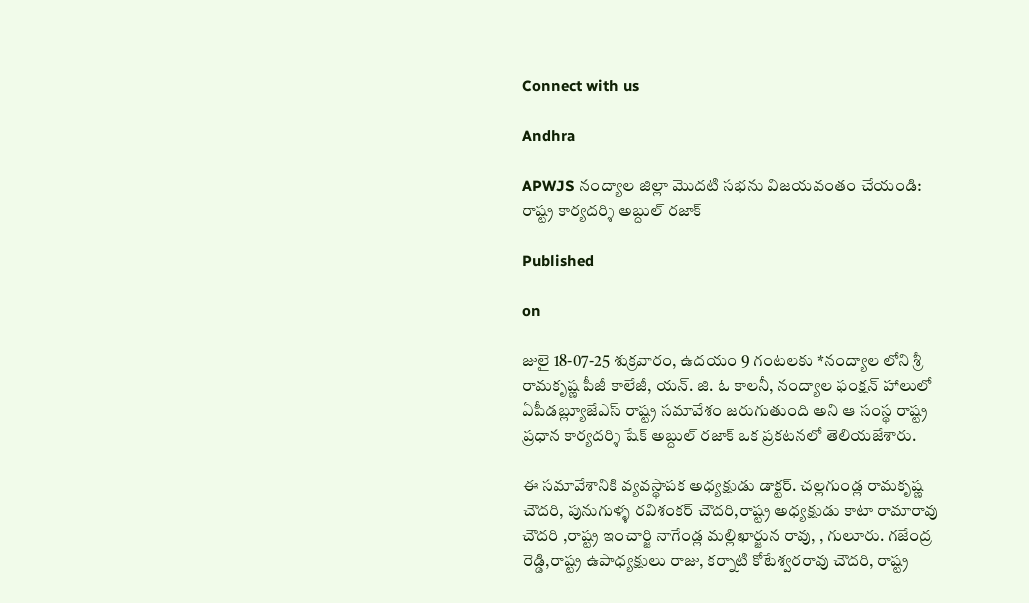Connect with us

Andhra

APWJS నంద్యాల జిల్లా మొదటి సభను విజయవంతం చేయండి: రాష్ట్ర కార్యదర్శి అబ్దుల్ రజాక్

Published

on

జులై 18-07-25 శుక్రవారం, ఉదయం 9 గంటలకు *నంద్యాల లోని శ్రీ రామకృష్ణ పీజీ కాలేజీ, యన్. జి. ఓ కాలనీ, నంద్యాల ఫంక్షన్ హాలులో ఏపీడబ్ల్యూజేఎస్ రాష్ట్ర సమావేశం జరుగుతుంది అని ఆ సంస్థ రాష్ట్ర ప్రధాన కార్యదర్శి షేక్ అబ్దుల్ రజాక్ ఒక ప్రకటనలో తెలియజేశారు.

ఈ సమావేశానికి వ్యవస్థాపక అధ్యక్షుడు డాక్టర్. చల్లగుండ్ల రామకృష్ణ చౌదరి, పునుగుళ్ళ రవిశంకర్ చౌదరి,రాష్ట్ర అధ్యక్షుడు కాటా రామారావు చౌదరి ,రాష్ట్ర ఇంచార్జి నాగేండ్ల మల్లిఖార్జున రావు, , గులూరు. గజేంద్ర రెడ్డి,రాష్ట్ర ఉపాధ్యక్షులు రాజు, కర్నాటి కోటేశ్వరరావు చౌదరి, రాష్ట్ర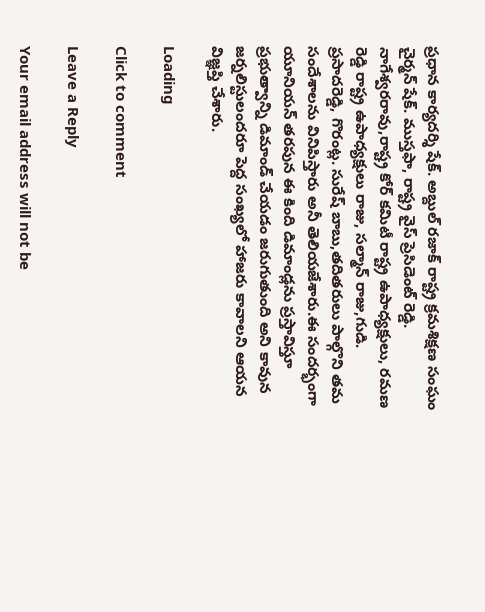ప్రధాన కార్యదర్శి షేక్. అబ్దుల్ రజాక్ రాష్ట్ర క్రమశిక్షణ సంఘం చైర్మన్ షేక్. ముస్తఫా, రాష్ట్ర వైస్ ప్రెసిడెంట్ రెడ్డి. నాగేశ్వరరావు,రాష్ట్ర కోర్ కమిటీ రాష్ట్ర ఉపాధ్యక్షులు, రమణ రెడ్డి రాష్ట్ర ఉపాధ్యక్షులు రాజు, సల్మాన్ రాజు,గుడి. ప్రసాదరెడ్డి, గొరంట్ల. సురేష్ బాబు,తదితరులు పాల్గొని తమ సందేశాలను వినిపిస్తారు అనీ తెలియజేశారు.ఈ సందర్భంగా యూనియన్ తరపున ఈ కింది డిమాండ్లను ప్రస్తావిస్తూ ప్రభుత్వాన్ని డిమాండ్ చేయడం జరుగుతుంది అని కావున జర్నలిస్టులందరూ పెద్ద సంఖ్యలో హాజరు కావాలని ఆయన విజ్ఞప్తి చేశారు.

Loading

Click to comment

Leave a Reply

Your email address will not be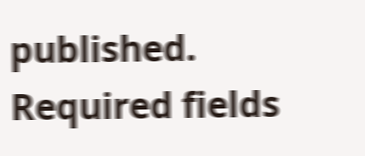published. Required fields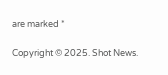are marked *

Copyright © 2025. Shot News.